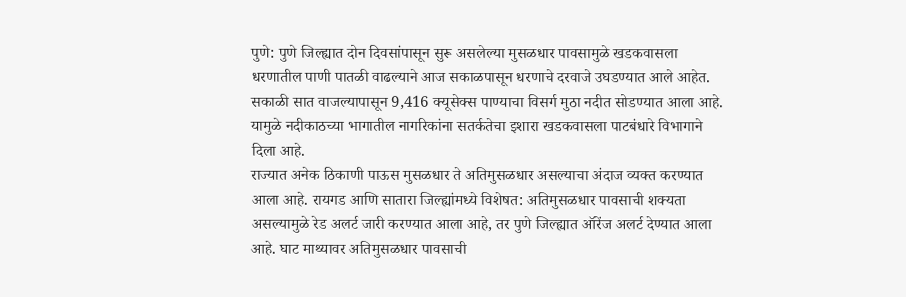पुणे: पुणे जिल्ह्यात दोन दिवसांपासून सुरू असलेल्या मुसळधार पावसामुळे खडकवासला धरणातील पाणी पातळी वाढल्याने आज सकाळपासून धरणाचे दरवाजे उघडण्यात आले आहेत. सकाळी सात वाजल्यापासून 9,416 क्यूसेक्स पाण्याचा विसर्ग मुठा नदीत सोडण्यात आला आहे. यामुळे नदीकाठच्या भागातील नागरिकांना सतर्कतेचा इशारा खडकवासला पाटबंधारे विभागाने दिला आहे.
राज्यात अनेक ठिकाणी पाऊस मुसळधार ते अतिमुसळधार असल्याचा अंदाज व्यक्त करण्यात आला आहे. रायगड आणि सातारा जिल्ह्यांमध्ये विशेषत: अतिमुसळधार पावसाची शक्यता असल्यामुळे रेड अलर्ट जारी करण्यात आला आहे, तर पुणे जिल्ह्यात ऑरेंज अलर्ट देण्यात आला आहे. घाट माथ्यावर अतिमुसळधार पावसाची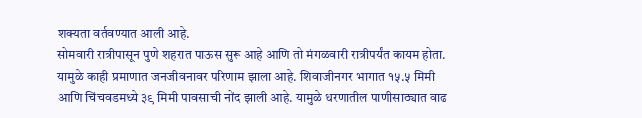शक्यता वर्तवण्यात आली आहे.
सोमवारी रात्रीपासून पुणे शहरात पाऊस सुरू आहे आणि तो मंगळवारी रात्रीपर्यंत कायम होता. यामुळे काही प्रमाणात जनजीवनावर परिणाम झाला आहे. शिवाजीनगर भागात १५.५ मिमी आणि चिंचवडमध्ये ३९ मिमी पावसाची नोंद झाली आहे. यामुळे धरणातील पाणीसाठ्यात वाढ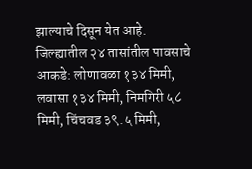झाल्याचे दिसून येत आहे.
जिल्ह्यातील २४ तासांतील पावसाचे आकडे: लोणावळा १३४ मिमी, लवासा १३४ मिमी, निमगिरी ५८ मिमी, चिंचवड ३९.५ मिमी,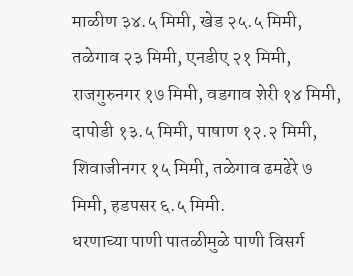माळीण ३४.५ मिमी, खेड २५.५ मिमी, तळेगाव २३ मिमी, एनडीए २१ मिमी, राजगुरुनगर १७ मिमी, वडगाव शेरी १४ मिमी, दापोडी १३.५ मिमी, पाषाण १२.२ मिमी, शिवाजीनगर १५ मिमी, तळेगाव ढमढेरे ७ मिमी, हडपसर ६.५ मिमी.
धरणाच्या पाणी पातळीमुळे पाणी विसर्ग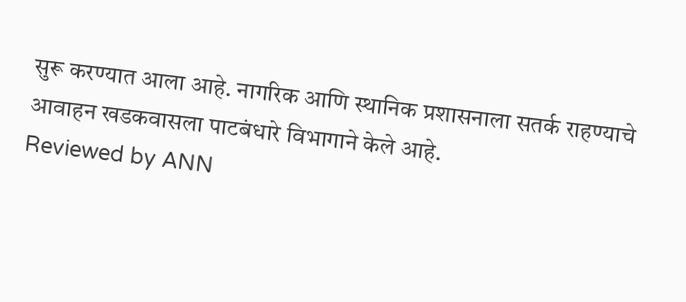सुरू करण्यात आला आहे. नागरिक आणि स्थानिक प्रशासनाला सतर्क राहण्याचे आवाहन खडकवासला पाटबंधारे विभागाने केले आहे.
Reviewed by ANN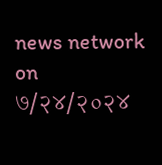news network
on
७/२४/२०२४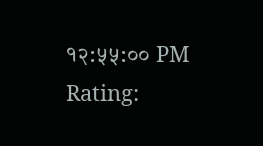१२:५५:०० PM
Rating: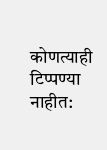कोणत्याही टिप्पण्या नाहीत: